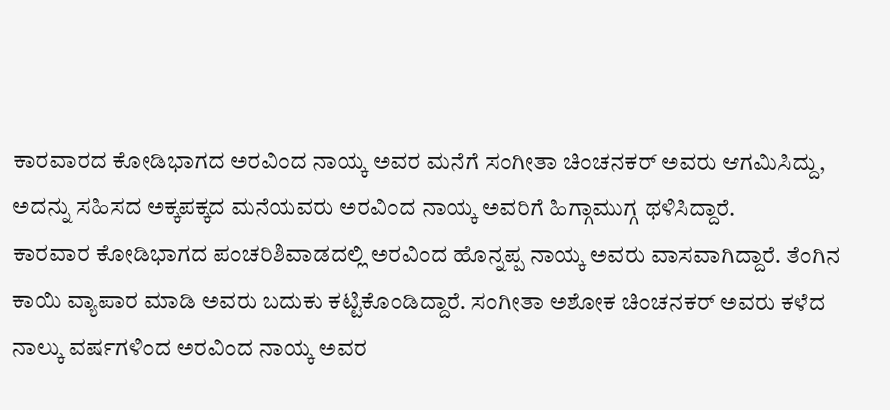ಕಾರವಾರದ ಕೋಡಿಭಾಗದ ಅರವಿಂದ ನಾಯ್ಕ ಅವರ ಮನೆಗೆ ಸಂಗೀತಾ ಚಿಂಚನಕರ್ ಅವರು ಆಗಮಿಸಿದ್ದು, ಅದನ್ನು ಸಹಿಸದ ಅಕ್ಕಪಕ್ಕದ ಮನೆಯವರು ಅರವಿಂದ ನಾಯ್ಕ ಅವರಿಗೆ ಹಿಗ್ಗಾಮುಗ್ಗ ಥಳಿಸಿದ್ದಾರೆ.
ಕಾರವಾರ ಕೋಡಿಭಾಗದ ಪಂಚರಿಶಿವಾಡದಲ್ಲಿ ಅರವಿಂದ ಹೊನ್ನಪ್ಪ ನಾಯ್ಕ ಅವರು ವಾಸವಾಗಿದ್ದಾರೆ. ತೆಂಗಿನ ಕಾಯಿ ವ್ಯಾಪಾರ ಮಾಡಿ ಅವರು ಬದುಕು ಕಟ್ಟಿಕೊಂಡಿದ್ದಾರೆ. ಸಂಗೀತಾ ಅಶೋಕ ಚಿಂಚನಕರ್ ಅವರು ಕಳೆದ ನಾಲ್ಕು ವರ್ಷಗಳಿಂದ ಅರವಿಂದ ನಾಯ್ಕ ಅವರ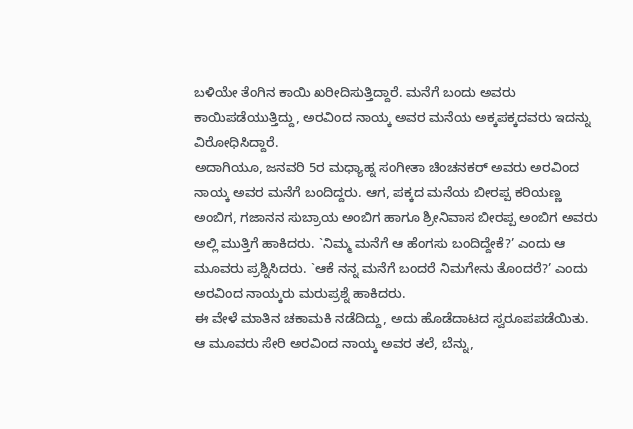ಬಳಿಯೇ ತೆಂಗಿನ ಕಾಯಿ ಖರೀದಿಸುತ್ತಿದ್ದಾರೆ. ಮನೆಗೆ ಬಂದು ಅವರು ಕಾಯಿಪಡೆಯುತ್ತಿದ್ದು, ಅರವಿಂದ ನಾಯ್ಕ ಅವರ ಮನೆಯ ಅಕ್ಕಪಕ್ಕದವರು ಇದನ್ನು ವಿರೋಧಿಸಿದ್ದಾರೆ.
ಅದಾಗಿಯೂ, ಜನವರಿ 5ರ ಮಧ್ಯಾಹ್ನ ಸಂಗೀತಾ ಚಿಂಚನಕರ್ ಅವರು ಅರವಿಂದ ನಾಯ್ಕ ಅವರ ಮನೆಗೆ ಬಂದಿದ್ದರು. ಆಗ, ಪಕ್ಕದ ಮನೆಯ ಬೀರಪ್ಪ ಕರಿಯಣ್ಣ ಅಂಬಿಗ, ಗಜಾನನ ಸುಬ್ರಾಯ ಅಂಬಿಗ ಹಾಗೂ ಶ್ರೀನಿವಾಸ ಬೀರಪ್ಪ ಅಂಬಿಗ ಅವರು ಅಲ್ಲಿ ಮುತ್ತಿಗೆ ಹಾಕಿದರು. `ನಿಮ್ಮ ಮನೆಗೆ ಆ ಹೆಂಗಸು ಬಂದಿದ್ದೇಕೆ?’ ಎಂದು ಆ ಮೂವರು ಪ್ರಶ್ನಿಸಿದರು. `ಆಕೆ ನನ್ನ ಮನೆಗೆ ಬಂದರೆ ನಿಮಗೇನು ತೊಂದರೆ?’ ಎಂದು ಅರವಿಂದ ನಾಯ್ಕರು ಮರುಪ್ರಶ್ನೆ ಹಾಕಿದರು.
ಈ ವೇಳೆ ಮಾತಿನ ಚಕಾಮಕಿ ನಡೆದಿದ್ದು, ಅದು ಹೊಡೆದಾಟದ ಸ್ವರೂಪಪಡೆಯಿತು. ಆ ಮೂವರು ಸೇರಿ ಅರವಿಂದ ನಾಯ್ಕ ಅವರ ತಲೆ, ಬೆನ್ನು,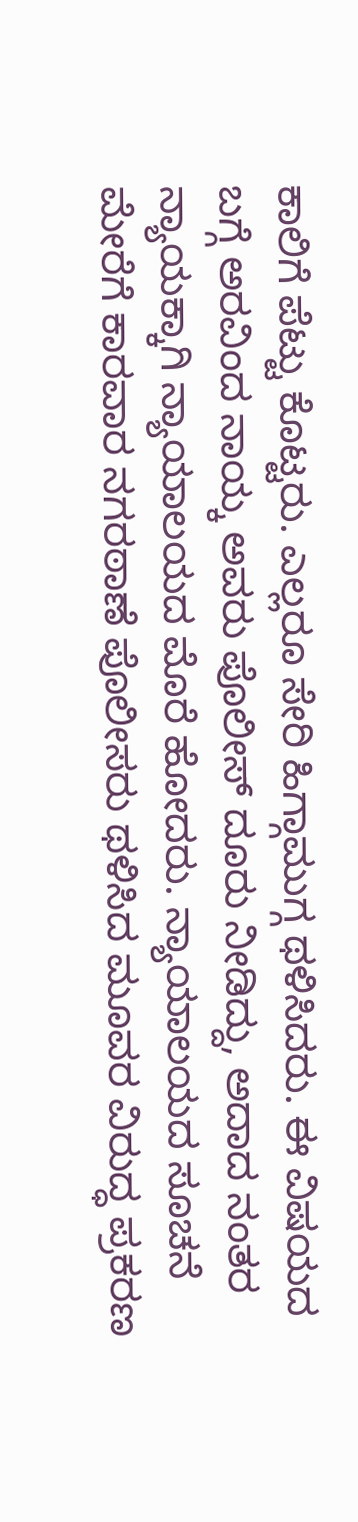ಕಾಲಿಗೆ ಪೆಟ್ಟು ಕೊಟ್ಟರು. ಎಲ್ಲರೂ ಸೇರಿ ಹಿಗ್ಗಾಮುಗ್ಗ ಥಳಿಸಿದರು. ಈ ವಿಷಯದ ಬಗ್ಗೆ ಅರವಿಂದ ನಾಯ್ಕ ಅವರು ಪೊಲೀಸ್ ದೂರು ನೀಡಿದ್ದು, ಅದಾದ ನಂತರ ನ್ಯಾಯಕ್ಕಾಗಿ ನ್ಯಾಯಾಲಯದ ಮೊರೆ ಹೋದರು. ನ್ಯಾಯಾಲಯದ ಸೂಚನೆ ಮೇರೆಗೆ ಕಾರವಾರ ನಗರಠಾಣೆ ಪೊಲೀಸರು ಥಳಿಸಿದ ಮೂವರ ವಿರುದ್ಧ ಪ್ರಕರಣ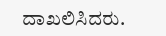ದಾಖಲಿಸಿದರು.